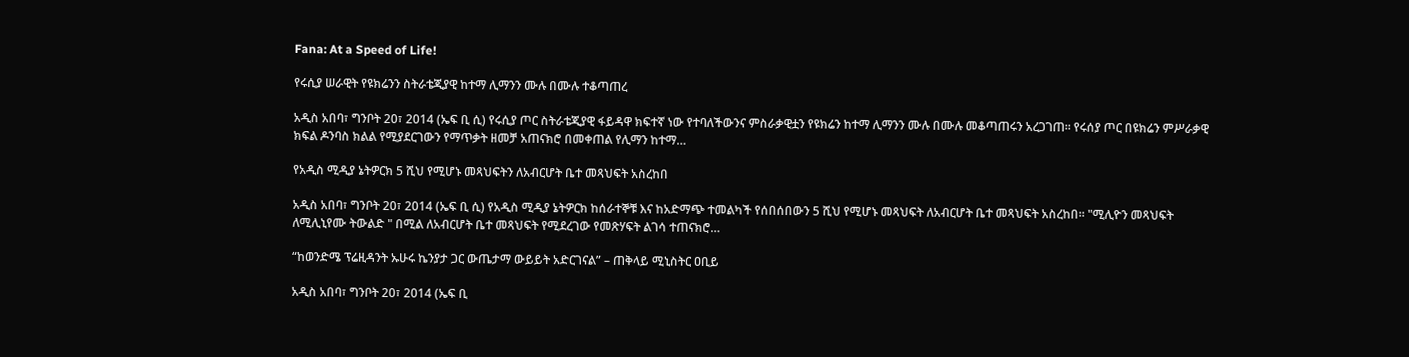Fana: At a Speed of Life!

የሩሲያ ሠራዊት የዩክሬንን ስትራቴጂያዊ ከተማ ሊማንን ሙሉ በሙሉ ተቆጣጠረ

አዲስ አበባ፣ ግንቦት 20፣ 2014 (ኤፍ ቢ ሲ) የሩሲያ ጦር ስትራቴጂያዊ ፋይዳዋ ክፍተኛ ነው የተባለችውንና ምስራቃዊቷን የዩክሬን ከተማ ሊማንን ሙሉ በሙሉ መቆጣጠሩን አረጋገጠ፡፡ የሩሰያ ጦር በዩክሬን ምሥራቃዊ ክፍል ዶንባስ ክልል የሚያደርገውን የማጥቃት ዘመቻ አጠናክሮ በመቀጠል የሊማን ከተማ…

የአዲስ ሚዲያ ኔትዎርክ 5 ሺህ የሚሆኑ መጻህፍትን ለአብርሆት ቤተ መጻህፍት አስረከበ

አዲስ አበባ፣ ግንቦት 20፣ 2014 (ኤፍ ቢ ሲ) የአዲስ ሚዲያ ኔትዎርክ ከሰራተኞቹ እና ከአድማጭ ተመልካች የሰበሰበውን 5 ሺህ የሚሆኑ መጻህፍት ለአብርሆት ቤተ መጻህፍት አስረከበ። "ሚሊዮን መጻህፍት ለሚሊኒየሙ ትውልድ " በሚል ለአብርሆት ቤተ መጻህፍት የሚደረገው የመጽሃፍት ልገሳ ተጠናክሮ…

“ከወንድሜ ፕሬዚዳንት ኡሁሩ ኬንያታ ጋር ውጤታማ ውይይት አድርገናል” – ጠቅላይ ሚኒስትር ዐቢይ

አዲስ አበባ፣ ግንቦት 20፣ 2014 (ኤፍ ቢ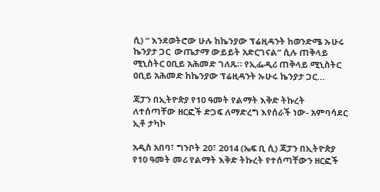ሲ) “ እንደወትሮው ሁሉ ከኬንያው ፕሬዚዳንት ከወንድሜ ኡሁሩ ኬንያታ ጋር  ውጤታማ ውይይት አድርገናል” ሲሉ ጠቅላይ ሚኒስትር ዐቢይ አሕመድ ገለጹ። የኢፌዲሪ ጠቅላይ ሚኒስትር ዐቢይ አሕመድ ከኬንያው ፕሬዚዳንት ኡሁሩ ኬንያታ ጋር…

ጃፓን በኢትዮጵያ የ10 ዓመት የልማት እቅድ ትኩረት ለተሰጣቸው ዘርፎች ድጋፍ ለማድረግ እየሰራች ነው- አምባሳደር ኢቶ ታካኮ

አዲስ አበባ፣ ግንቦት 20፣ 2014 (ኤፍ ቢ ሲ) ጃፓን በኢትዮጵያ የ10 ዓመት መሪ የልማት እቅድ ትኩረት የተሰጣቸውን ዘርፎች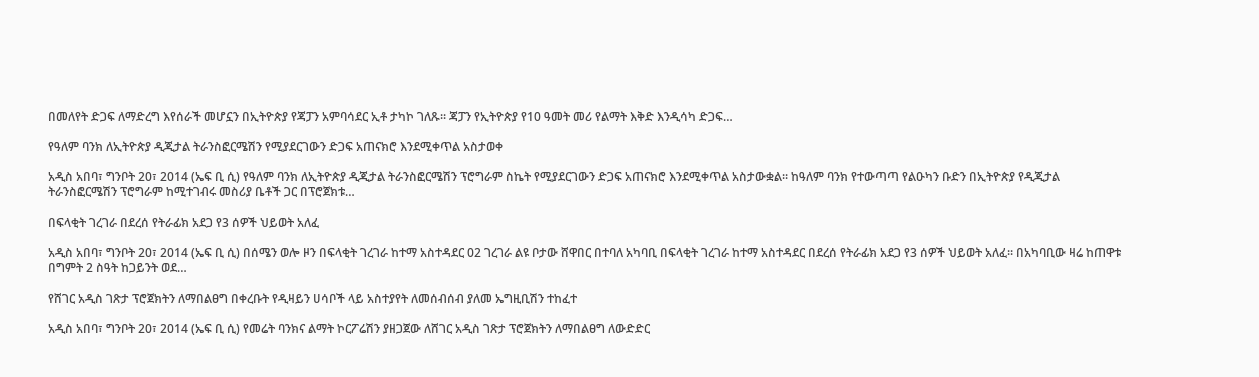በመለየት ድጋፍ ለማድረግ እየሰራች መሆኗን በኢትዮጵያ የጃፓን አምባሳደር ኢቶ ታካኮ ገለጹ፡፡ ጃፓን የኢትዮጵያ የ10 ዓመት መሪ የልማት እቅድ እንዲሳካ ድጋፍ…

የዓለም ባንክ ለኢትዮጵያ ዲጂታል ትራንስፎርሜሽን የሚያደርገውን ድጋፍ አጠናክሮ እንደሚቀጥል አስታወቀ

አዲስ አበባ፣ ግንቦት 20፣ 2014 (ኤፍ ቢ ሲ) የዓለም ባንክ ለኢትዮጵያ ዲጂታል ትራንስፎርሜሽን ፕሮግራም ስኬት የሚያደርገውን ድጋፍ አጠናክሮ እንደሚቀጥል አስታውቋል። ከዓለም ባንክ የተውጣጣ የልዑካን ቡድን በኢትዮጵያ የዲጂታል ትራንስፎርሜሽን ፕሮግራም ከሚተገብሩ መስሪያ ቤቶች ጋር በፕሮጀክቱ…

በፍላቂት ገረገራ በደረሰ የትራፊክ አደጋ የ3 ሰዎች ህይወት አለፈ

አዲስ አበባ፣ ግንቦት 20፣ 2014 (ኤፍ ቢ ሲ) በሰሜን ወሎ ዞን በፍላቂት ገረገራ ከተማ አስተዳደር 02 ገረገራ ልዩ ቦታው ሸዋበር በተባለ አካባቢ በፍላቂት ገረገራ ከተማ አስተዳደር በደረሰ የትራፊክ አደጋ የ3 ሰዎች ህይወት አለፈ፡፡ በአካባቢው ዛሬ ከጠዋቱ በግምት 2 ስዓት ከጋይንት ወደ…

የሸገር አዲስ ገጽታ ፕሮጀክትን ለማበልፀግ በቀረቡት የዲዛይን ሀሳቦች ላይ አስተያየት ለመሰብሰብ ያለመ ኤግዚቢሽን ተከፈተ

አዲስ አበባ፣ ግንቦት 20፣ 2014 (ኤፍ ቢ ሲ) የመሬት ባንክና ልማት ኮርፖሬሽን ያዘጋጀው ለሸገር አዲስ ገጽታ ፕሮጀክትን ለማበልፀግ ለውድድር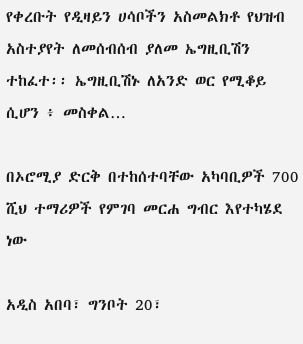የቀረቡት የዲዛይን ሀሳቦችን አስመልክቶ የህዝብ አስተያየት ለመሰብሰብ ያለመ ኤግዚቢሽን ተከፈተ፡፡ ኤግዚቢሽኑ ለአንድ ወር የሚቆይ ሲሆን ፥ መስቀል…

በኦሮሚያ ድርቅ በተከሰተባቸው አካባቢዎች 700 ሺህ ተማሪዎች የምገባ መርሐ ግብር እየተካሄደ ነው

አዲስ አበባ፣ ግንቦት 20፣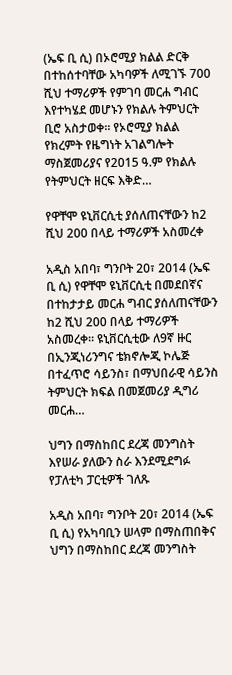(ኤፍ ቢ ሲ) በኦሮሚያ ክልል ድርቅ በተከሰተባቸው አካባዎች ለሚገኙ 700 ሺህ ተማሪዎች የምገባ መርሐ ግብር እየተካሄደ መሆኑን የክልሉ ትምህርት ቢሮ አስታወቀ። የኦሮሚያ ክልል የክረምት የዜግነት አገልግሎት ማስጀመሪያና የ2015 ዓ.ም የክልሉ የትምህርት ዘርፍ እቅድ…

የዋቸሞ ዩኒቨርሲቲ ያሰለጠናቸውን ከ2 ሺህ 200 በላይ ተማሪዎች አስመረቀ

አዲስ አበባ፣ ግንቦት 20፣ 2014 (ኤፍ ቢ ሲ) የዋቸሞ ዩኒቨርሲቲ በመደበኛና በተከታታይ መርሐ ግብር ያሰለጠናቸውን ከ2 ሺህ 200 በላይ ተማሪዎች አስመረቀ። ዩኒቨርሲቲው ለ9ኛ ዙር በኢንጂነሪንግና ቴክኖሎጂ ኮሌጅ በተፈጥሮ ሳይንስ፣ በማህበራዊ ሳይንስ ትምህርት ክፍል በመጀመሪያ ዲግሪ መርሐ…

ህግን በማስከበር ደረጃ መንግስት እየሠራ ያለውን ስራ እንደሚደግፉ የፓለቲካ ፓርቲዎች ገለጹ

አዲስ አበባ፣ ግንቦት 20፣ 2014 (ኤፍ ቢ ሲ) የአካባቢን ሠላም በማስጠበቅና ህግን በማስከበር ደረጃ መንግስት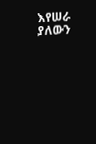እየሠራ ያለውን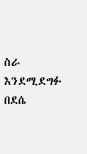ስራ እንደሚደግፉ በደሴ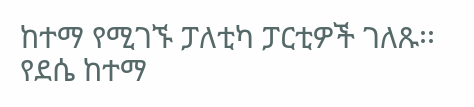ከተማ የሚገኙ ፓለቲካ ፓርቲዎች ገለጹ፡፡ የደሴ ከተማ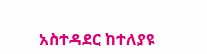አስተዳደር ከተለያዩ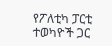የፖለቲካ ፓርቲ ተወካዮች ጋር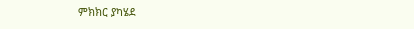ምክክር ያካሄደ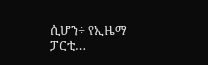ሲሆን÷ የኢዜማ ፓርቲ…